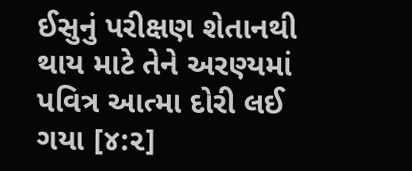ઈસુનું પરીક્ષણ શેતાનથી થાય માટે તેને અરણ્યમાં પવિત્ર આત્મા દોરી લઈ ગયા [૪:૨]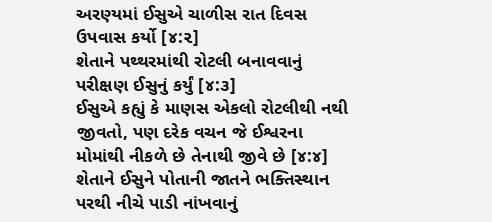અરણ્યમાં ઈસુએ ચાળીસ રાત દિવસ ઉપવાસ કર્યો [૪:૨]
શેતાને પથ્થરમાંથી રોટલી બનાવવાનું પરીક્ષણ ઈસુનું કર્યું [૪:૩]
ઈસુએ કહ્યું કે માણસ એકલો રોટલીથી નથી જીવતો, પણ દરેક વચન જે ઈશ્વરના મોમાંથી નીકળે છે તેનાથી જીવે છે [૪:૪]
શેતાને ઈસુને પોતાની જાતને ભક્તિસ્થાન પરથી નીચે પાડી નાંખવાનું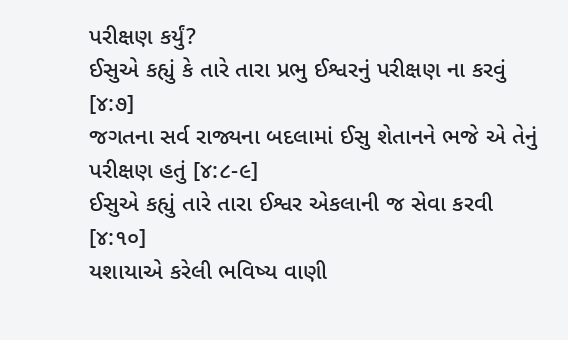પરીક્ષણ કર્યું?
ઈસુએ કહ્યું કે તારે તારા પ્રભુ ઈશ્વરનું પરીક્ષણ ના કરવું [૪:૭]
જગતના સર્વ રાજ્યના બદલામાં ઈસુ શેતાનને ભજે એ તેનું પરીક્ષણ હતું [૪:૮-૯]
ઈસુએ કહ્યું તારે તારા ઈશ્વર એકલાની જ સેવા કરવી [૪:૧૦]
યશાયાએ કરેલી ભવિષ્ય વાણી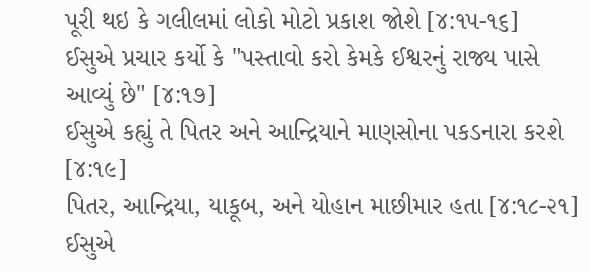પૂરી થઇ કે ગલીલમાં લોકો મોટો પ્રકાશ જોશે [૪:૧૫-૧૬]
ઈસુએ પ્રચાર કર્યો કે "પસ્તાવો કરો કેમકે ઈશ્વરનું રાજ્ય પાસે આવ્યું છે" [૪:૧૭]
ઈસુએ કહ્યું તે પિતર અને આન્દ્રિયાને માણસોના પકડનારા કરશે [૪:૧૯]
પિતર, આન્દ્રિયા, યાકૂબ, અને યોહાન માછીમાર હતા [૪:૧૮-૨૧]
ઈસુએ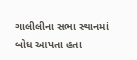ગાલીલીના સભા સ્થાનમાં બોધ આપતા હતા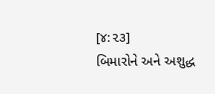[૪:૨૩]
બિમારોને અને અશુદ્ધ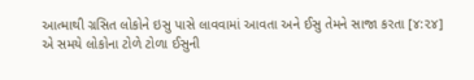આત્માથી ગ્રસિત લોકોને ઇસુ પાસે લાવવામાં આવતા અને ઈસુ તેમને સાજા કરતા [૪:૨૪]
એ સમયે લોકોના ટોળે ટોળા ઈસુની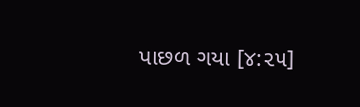પાછળ ગયા [૪:૨૫]